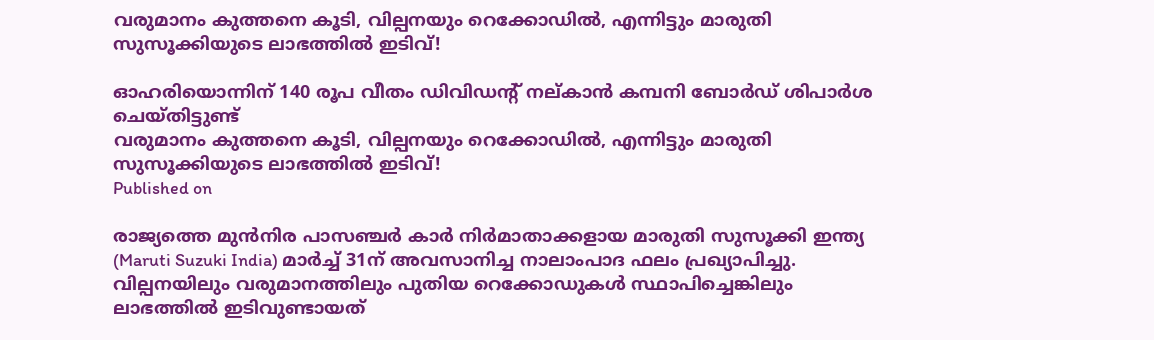വരുമാനം കുത്തനെ കൂടി, വില്പനയും റെക്കോഡില്‍, എന്നിട്ടും മാരുതി സുസൂക്കിയുടെ ലാഭത്തില്‍ ഇടിവ്!

ഓഹരിയൊന്നിന് 140 രൂപ വീതം ഡിവിഡന്റ് നല്കാന്‍ കമ്പനി ബോര്‍ഡ് ശിപാര്‍ശ ചെയ്തിട്ടുണ്ട്
വരുമാനം കുത്തനെ കൂടി, വില്പനയും റെക്കോഡില്‍, എന്നിട്ടും മാരുതി സുസൂക്കിയുടെ ലാഭത്തില്‍ ഇടിവ്!
Published on

രാജ്യത്തെ മുന്‍നിര പാസഞ്ചര്‍ കാര്‍ നിര്‍മാതാക്കളായ മാരുതി സുസൂക്കി ഇന്ത്യ (Maruti Suzuki India) മാര്‍ച്ച് 31ന് അവസാനിച്ച നാലാംപാദ ഫലം പ്രഖ്യാപിച്ചു. വില്പനയിലും വരുമാനത്തിലും പുതിയ റെക്കോഡുകള്‍ സ്ഥാപിച്ചെങ്കിലും ലാഭത്തില്‍ ഇടിവുണ്ടായത്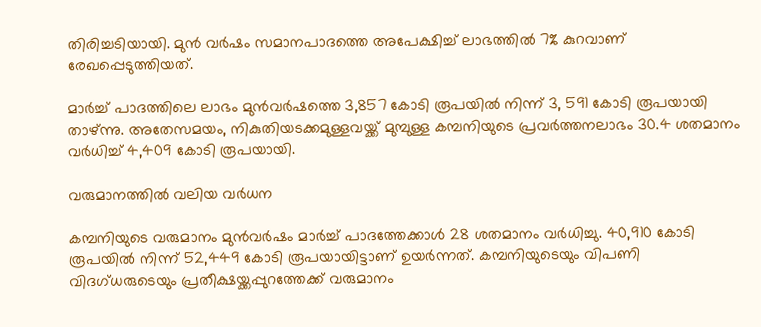തിരിച്ചടിയായി. മുന്‍ വര്‍ഷം സമാനപാദത്തെ അപേക്ഷിച്ച് ലാഭത്തില്‍ 7% കുറവാണ് രേഖപ്പെടുത്തിയത്.

മാര്‍ച്ച് പാദത്തിലെ ലാഭം മുന്‍വര്‍ഷത്തെ 3,857 കോടി രൂപയില്‍ നിന്ന് 3, 591 കോടി രൂപയായി താഴ്ന്നു. അതേസമയം, നികുതിയടക്കമുള്ളവയ്ക്ക് മുമ്പുള്ള കമ്പനിയുടെ പ്രവര്‍ത്തനലാഭം 30.4 ശതമാനം വര്‍ധിച്ച് 4,409 കോടി രൂപയായി.

വരുമാനത്തില്‍ വലിയ വര്‍ധന

കമ്പനിയുടെ വരുമാനം മുന്‍വര്‍ഷം മാര്‍ച്ച് പാദത്തേക്കാള്‍ 28 ശതമാനം വര്‍ധിച്ചു. 40,910 കോടി രൂപയില്‍ നിന്ന് 52,449 കോടി രൂപയായിട്ടാണ് ഉയര്‍ന്നത്. കമ്പനിയുടെയും വിപണി വിദഗ്ധരുടെയും പ്രതീക്ഷയ്ക്കപ്പുറത്തേക്ക് വരുമാനം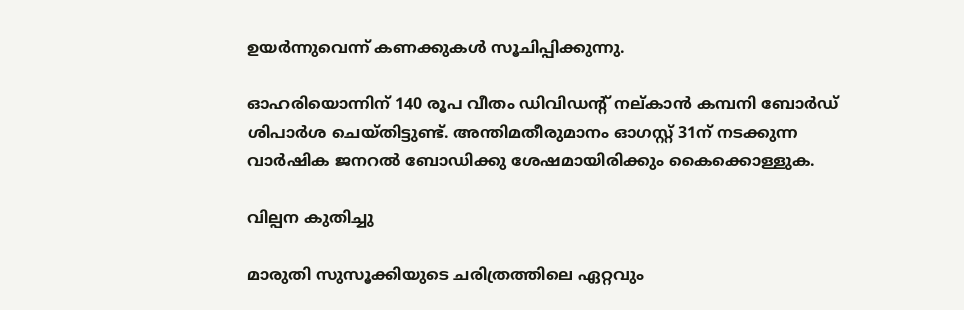ഉയര്‍ന്നുവെന്ന് കണക്കുകള്‍ സൂചിപ്പിക്കുന്നു.

ഓഹരിയൊന്നിന് 140 രൂപ വീതം ഡിവിഡന്റ് നല്കാന്‍ കമ്പനി ബോര്‍ഡ് ശിപാര്‍ശ ചെയ്തിട്ടുണ്ട്. അന്തിമതീരുമാനം ഓഗസ്റ്റ് 31ന് നടക്കുന്ന വാര്‍ഷിക ജനറല്‍ ബോഡിക്കു ശേഷമായിരിക്കും കൈക്കൊള്ളുക.

വില്പന കുതിച്ചു

മാരുതി സുസൂക്കിയുടെ ചരിത്രത്തിലെ ഏറ്റവും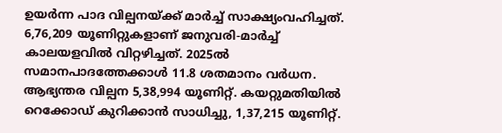ഉയര്‍ന്ന പാദ വില്പനയ്ക്ക് മാര്‍ച്ച് സാക്ഷ്യംവഹിച്ചത്. 6,76,209 യൂണിറ്റുകളാണ് ജനുവരി-മാര്‍ച്ച് കാലയളവില്‍ വിറ്റഴിച്ചത്. 2025ല്‍ സമാനപാദത്തേക്കാള്‍ 11.8 ശതമാനം വര്‍ധന. ആഭ്യന്തര വില്പന 5,38,994 യൂണിറ്റ്. കയറ്റുമതിയില്‍ റെക്കോഡ് കുറിക്കാന്‍ സാധിച്ചു, 1,37,215 യൂണിറ്റ്.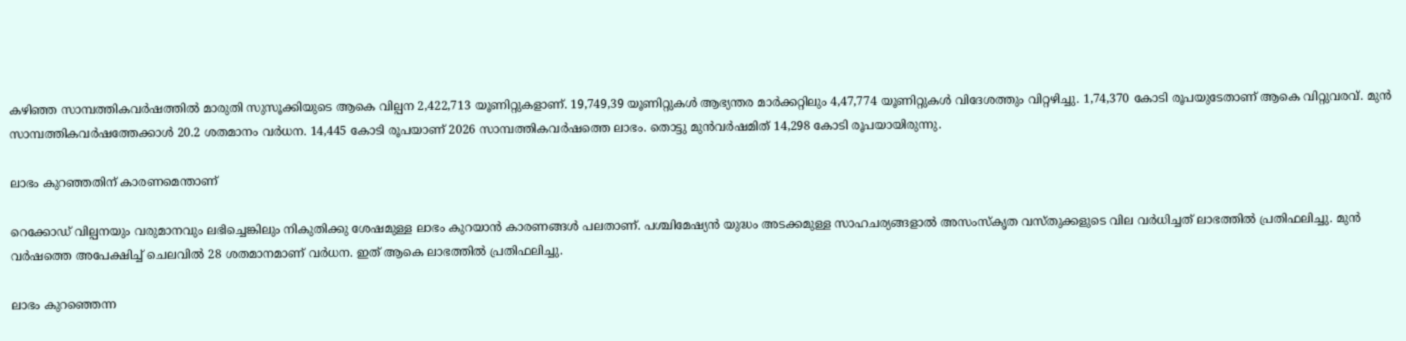കഴിഞ്ഞ സാമ്പത്തികവര്‍ഷത്തില്‍ മാരുതി സുസൂക്കിയുടെ ആകെ വില്പന 2,422,713 യൂണിറ്റുകളാണ്. 19,749,39 യൂണിറ്റുകള്‍ ആഭ്യന്തര മാര്‍ക്കറ്റിലും 4,47,774 യൂണിറ്റുകള്‍ വിദേശത്തും വിറ്റഴിച്ചു. 1,74,370 കോടി രൂപയുടേതാണ് ആകെ വിറ്റുവരവ്. മുന്‍ സാമ്പത്തികവര്‍ഷത്തേക്കാള്‍ 20.2 ശതമാനം വര്‍ധന. 14,445 കോടി രൂപയാണ് 2026 സാമ്പത്തികവര്‍ഷത്തെ ലാഭം. തൊട്ടു മുന്‍വര്‍ഷമിത് 14,298 കോടി രൂപയായിരുന്നു.

ലാഭം കുറഞ്ഞതിന് കാരണമെന്താണ്

റെക്കോഡ് വില്പനയും വരുമാനവും ലഭിച്ചെങ്കിലും നികുതിക്കു ശേഷമുള്ള ലാഭം കുറയാന്‍ കാരണങ്ങള്‍ പലതാണ്. പശ്ചിമേഷ്യന്‍ യുദ്ധം അടക്കമുള്ള സാഹചര്യങ്ങളാല്‍ അസംസ്‌കൃത വസ്തുക്കളുടെ വില വര്‍ധിച്ചത് ലാഭത്തില്‍ പ്രതിഫലിച്ചു. മുന്‍ വര്‍ഷത്തെ അപേക്ഷിച്ച് ചെലവില്‍ 28 ശതമാനമാണ് വര്‍ധന. ഇത് ആകെ ലാഭത്തില്‍ പ്രതിഫലിച്ചു.

ലാഭം കുറഞ്ഞെന്ന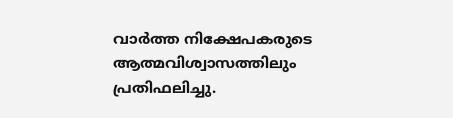വാര്‍ത്ത നിക്ഷേപകരുടെ ആത്മവിശ്വാസത്തിലും പ്രതിഫലിച്ചു.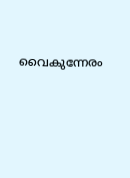വൈകുന്നേരം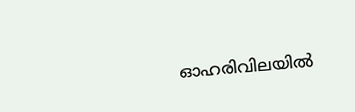ഓഹരിവിലയില്‍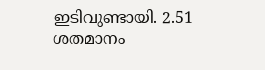ഇടിവുണ്ടായി. 2.51 ശതമാനം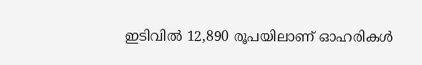ഇടിവില്‍ 12,890 രൂപയിലാണ് ഓഹരികള്‍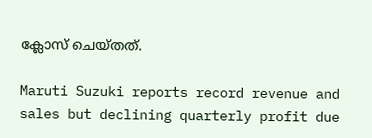ക്ലോസ് ചെയ്തത്.

Maruti Suzuki reports record revenue and sales but declining quarterly profit due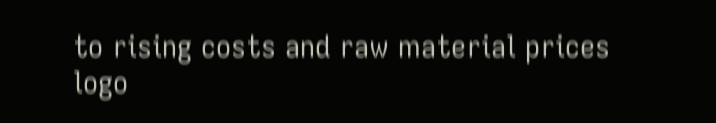to rising costs and raw material prices
logo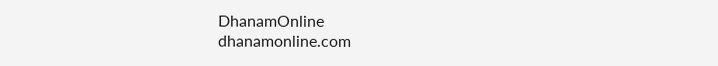DhanamOnline
dhanamonline.com